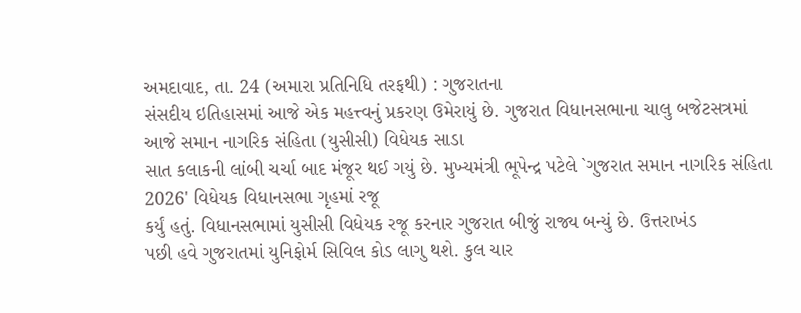અમદાવાદ, તા. 24 (અમારા પ્રતિનિધિ તરફથી) : ગુજરાતના
સંસદીય ઇતિહાસમાં આજે એક મહત્ત્વનું પ્રકરણ ઉમેરાયું છે. ગુજરાત વિધાનસભાના ચાલુ બજેટસત્રમાં
આજે સમાન નાગરિક સંહિતા (યુસીસી) વિધેયક સાડા
સાત કલાકની લાંબી ચર્ચા બાદ મંજૂર થઈ ગયું છે. મુખ્યમંત્રી ભૂપેન્દ્ર પટેલે `ગુજરાત સમાન નાગરિક સંહિતા 2026' વિધેયક વિધાનસભા ગૃહમાં રજૂ
કર્યું હતું. વિધાનસભામાં યુસીસી વિધેયક રજૂ કરનાર ગુજરાત બીજું રાજ્ય બન્યું છે. ઉત્તરાખંડ
પછી હવે ગુજરાતમાં યુનિફોર્મ સિવિલ કોડ લાગુ થશે. કુલ ચાર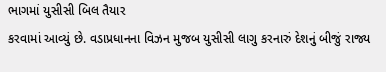ભાગમાં યુસીસી બિલ તૈયાર
કરવામાં આવ્યું છે. વડાપ્રધાનના વિઝન મુજબ યુસીસી લાગુ કરનારું દેશનું બીજું રાજ્ય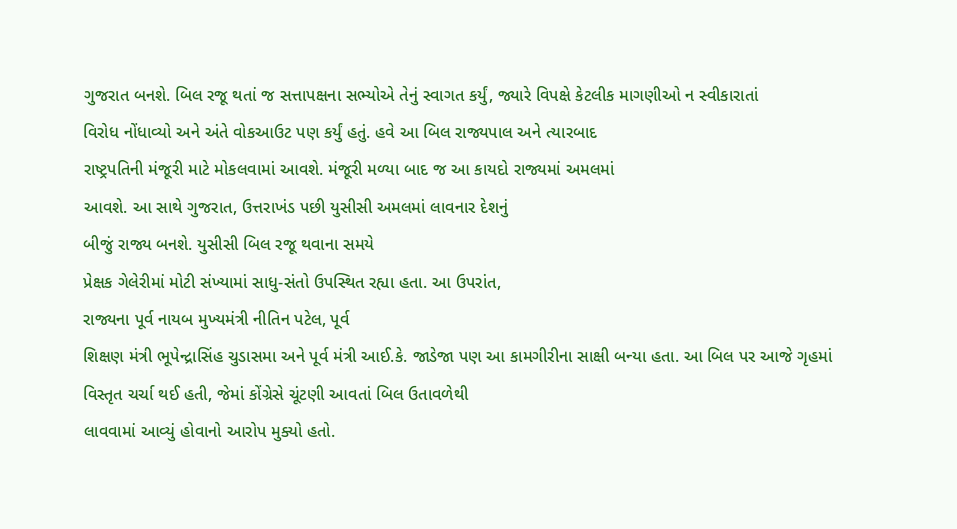ગુજરાત બનશે. બિલ રજૂ થતાં જ સત્તાપક્ષના સભ્યોએ તેનું સ્વાગત કર્યું, જ્યારે વિપક્ષે કેટલીક માગણીઓ ન સ્વીકારાતાં
વિરોધ નોંધાવ્યો અને અંતે વોકઆઉટ પણ કર્યું હતું. હવે આ બિલ રાજ્યપાલ અને ત્યારબાદ
રાષ્ટ્રપતિની મંજૂરી માટે મોકલવામાં આવશે. મંજૂરી મળ્યા બાદ જ આ કાયદો રાજ્યમાં અમલમાં
આવશે. આ સાથે ગુજરાત, ઉત્તરાખંડ પછી યુસીસી અમલમાં લાવનાર દેશનું
બીજું રાજ્ય બનશે. યુસીસી બિલ રજૂ થવાના સમયે
પ્રેક્ષક ગેલેરીમાં મોટી સંખ્યામાં સાધુ-સંતો ઉપસ્થિત રહ્યા હતા. આ ઉપરાંત,
રાજ્યના પૂર્વ નાયબ મુખ્યમંત્રી નીતિન પટેલ, પૂર્વ
શિક્ષણ મંત્રી ભૂપેન્દ્રાસિંહ ચુડાસમા અને પૂર્વ મંત્રી આઈ.કે. જાડેજા પણ આ કામગીરીના સાક્ષી બન્યા હતા. આ બિલ પર આજે ગૃહમાં
વિસ્તૃત ચર્ચા થઈ હતી, જેમાં કોંગ્રેસે ચૂંટણી આવતાં બિલ ઉતાવળેથી
લાવવામાં આવ્યું હોવાનો આરોપ મુક્યો હતો.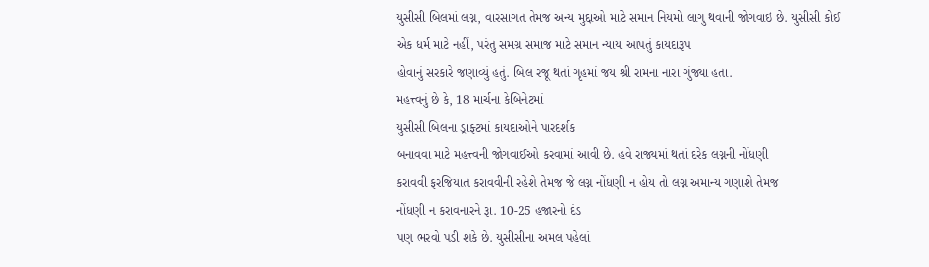યુસીસી બિલમાં લગ્ન, વારસાગત તેમજ અન્ય મુદ્દાઓ માટે સમાન નિયમો લાગુ થવાની જોગવાઇ છે. યુસીસી કોઈ
એક ધર્મ માટે નહીં, પરંતુ સમગ્ર સમાજ માટે સમાન ન્યાય આપતું કાયદારૂપ
હોવાનું સરકારે જણાવ્યું હતું. બિલ રજૂ થતાં ગૃહમાં જય શ્રી રામના નારા ગુંજ્યા હતા.
મહત્ત્વનું છે કે, 18 માર્ચના કેબિનેટમાં
યુસીસી બિલના ડ્રાફ્ટમાં કાયદાઓને પારદર્શક
બનાવવા માટે મહત્ત્વની જોગવાઈઓ કરવામાં આવી છે. હવે રાજ્યમાં થતાં દરેક લગ્નની નોંધણી
કરાવવી ફરજિયાત કરાવવીની રહેશે તેમજ જે લગ્ન નોંધણી ન હોય તો લગ્ન અમાન્ય ગણાશે તેમજ
નોંધણી ન કરાવનારને રૂા. 10-25 હજારનો દંડ
પણ ભરવો પડી શકે છે. યુસીસીના અમલ પહેલાં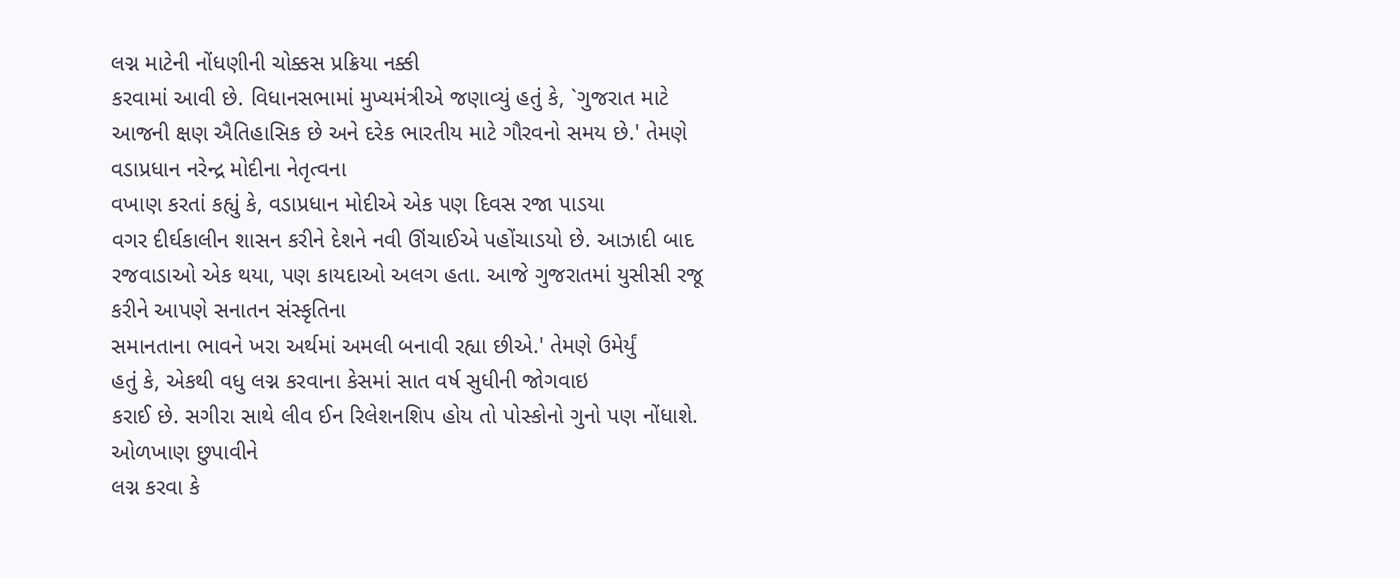લગ્ન માટેની નોંધણીની ચોક્કસ પ્રક્રિયા નક્કી
કરવામાં આવી છે. વિધાનસભામાં મુખ્યમંત્રીએ જણાવ્યું હતું કે, `ગુજરાત માટે
આજની ક્ષણ ઐતિહાસિક છે અને દરેક ભારતીય માટે ગૌરવનો સમય છે.' તેમણે વડાપ્રધાન નરેન્દ્ર મોદીના નેતૃત્વના
વખાણ કરતાં કહ્યું કે, વડાપ્રધાન મોદીએ એક પણ દિવસ રજા પાડયા
વગર દીર્ઘકાલીન શાસન કરીને દેશને નવી ઊંચાઈએ પહોંચાડયો છે. આઝાદી બાદ રજવાડાઓ એક થયા, પણ કાયદાઓ અલગ હતા. આજે ગુજરાતમાં યુસીસી રજૂ કરીને આપણે સનાતન સંસ્કૃતિના
સમાનતાના ભાવને ખરા અર્થમાં અમલી બનાવી રહ્યા છીએ.' તેમણે ઉમેર્યું
હતું કે, એકથી વધુ લગ્ન કરવાના કેસમાં સાત વર્ષ સુધીની જોગવાઇ
કરાઈ છે. સગીરા સાથે લીવ ઈન રિલેશનશિપ હોય તો પોસ્કોનો ગુનો પણ નોંધાશે. ઓળખાણ છુપાવીને
લગ્ન કરવા કે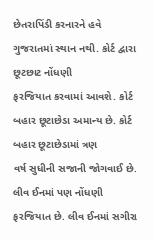છેતરાપિંડી કરનારને હવે ગુજરાતમાં સ્થાન નથી. કોર્ટ દ્વારા છૂટછાટ નોંધણી
ફરજિયાત કરવામાં આવશે. કોર્ટ બહાર છૂટાછેડા અમાન્ય છે. કોર્ટ બહાર છૂટાછેડામાં ત્રણ
વર્ષ સુધીની સજાની જોગવાઈ છે. લીવ ઈનમાં પણ નોંધણી ફરજિયાત છે. લીવ ઈનમાં સગીરા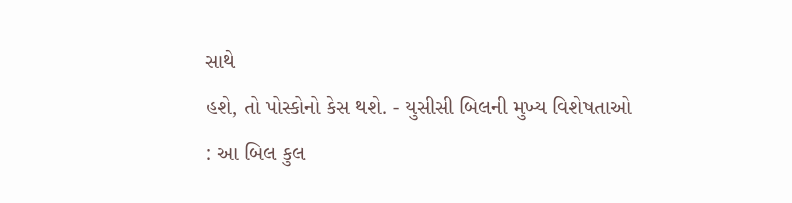સાથે
હશે, તો પોસ્કોનો કેસ થશે. - યુસીસી બિલની મુખ્ય વિશેષતાઓ
: આ બિલ કુલ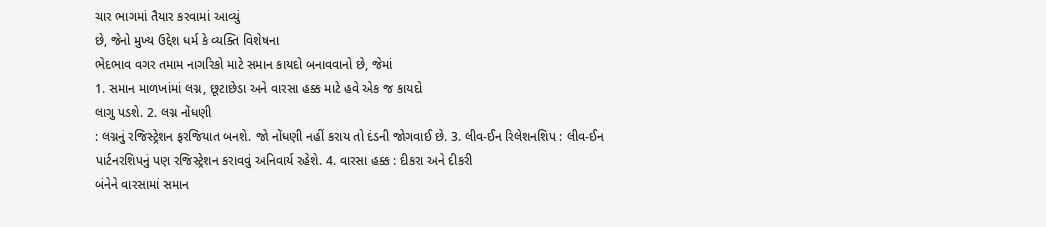ચાર ભાગમાં તૈયાર કરવામાં આવ્યું
છે, જેનો મુખ્ય ઉદ્દેશ ધર્મ કે વ્યક્તિ વિશેષના
ભેદભાવ વગર તમામ નાગરિકો માટે સમાન કાયદો બનાવવાનો છે, જેમાં
1. સમાન માળખાંમાં લગ્ન, છૂટાછેડા અને વારસા હક્ક માટે હવે એક જ કાયદો
લાગુ પડશે. 2. લગ્ન નોંધણી
: લગ્નનું રજિસ્ટ્રેશન ફરજિયાત બનશે. જો નોંધણી નહીં કરાય તો દંડની જોગવાઈ છે. 3. લીવ-ઈન રિલેશનશિપ : લીવ-ઈન
પાર્ટનરશિપનું પણ રજિસ્ટ્રેશન કરાવવું અનિવાર્ય રહેશે. 4. વારસા હક્ક : દીકરા અને દીકરી
બંનેને વારસામાં સમાન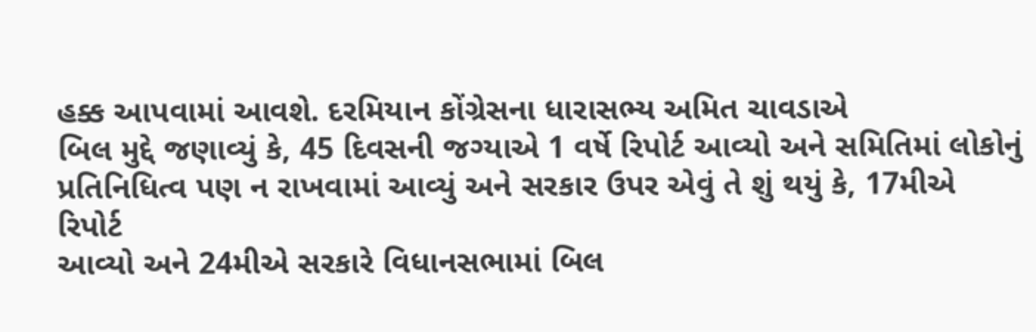હક્ક આપવામાં આવશે. દરમિયાન કોંગ્રેસના ધારાસભ્ય અમિત ચાવડાએ
બિલ મુદ્દે જણાવ્યું કે, 45 દિવસની જગ્યાએ 1 વર્ષે રિપોર્ટ આવ્યો અને સમિતિમાં લોકોનું
પ્રતિનિધિત્વ પણ ન રાખવામાં આવ્યું અને સરકાર ઉપર એવું તે શું થયું કે, 17મીએ રિપોર્ટ
આવ્યો અને 24મીએ સરકારે વિધાનસભામાં બિલ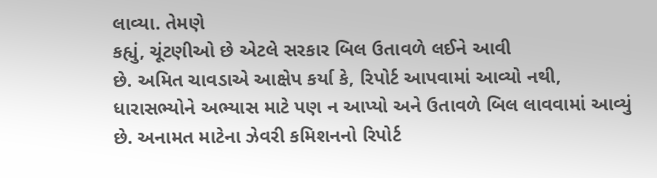લાવ્યા. તેમણે
કહ્યું, ચૂંટણીઓ છે એટલે સરકાર બિલ ઉતાવળે લઈને આવી
છે. અમિત ચાવડાએ આક્ષેપ કર્યા કે, રિપોર્ટ આપવામાં આવ્યો નથી,
ધારાસભ્યોને અભ્યાસ માટે પણ ન આપ્યો અને ઉતાવળે બિલ લાવવામાં આવ્યું
છે. અનામત માટેના ઝેવરી કમિશનનો રિપોર્ટ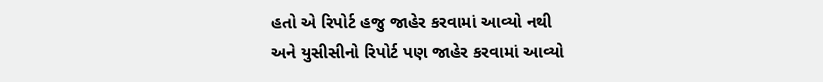હતો એ રિપોર્ટ હજુ જાહેર કરવામાં આવ્યો નથી
અને યુસીસીનો રિપોર્ટ પણ જાહેર કરવામાં આવ્યો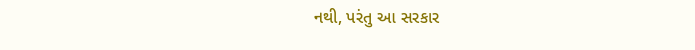નથી, પરંતુ આ સરકાર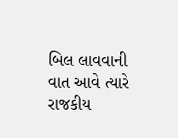બિલ લાવવાની વાત આવે ત્યારે રાજકીય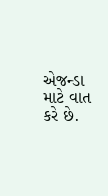એજન્ડા માટે વાત કરે છે.